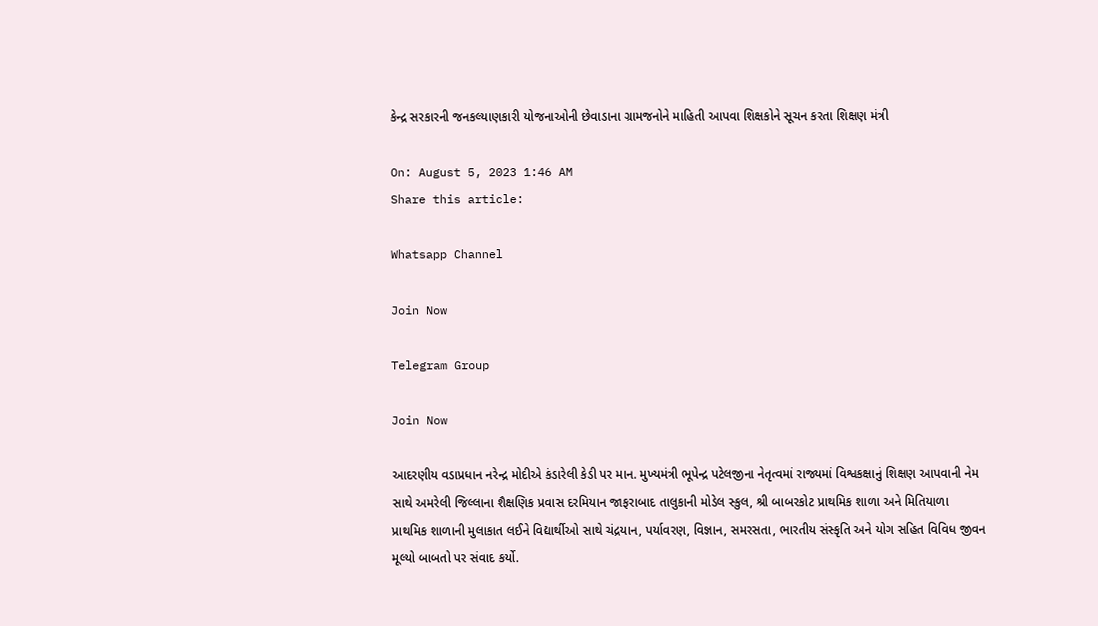કેન્દ્ર સરકારની જનકલ્યાણકારી યોજનાઓની છેવાડાના ગ્રામજનોને માહિતી આપવા શિક્ષકોને સૂચન કરતા શિક્ષણ મંત્રી

On: August 5, 2023 1:46 AM
Share this article:

Whatsapp Channel

Join Now

Telegram Group

Join Now

આદરણીય વડાપ્રધાન નરેન્દ્ર મોદીએ કંડારેલી કેડી પર માન. મુખ્યમંત્રી ભૂપેન્દ્ર પટેલજીના નેતૃત્વમાં રાજ્યમાં વિશ્વકક્ષાનું શિક્ષણ આપવાની નેમ સાથે અમરેલી જિલ્લાના શૈક્ષણિક પ્રવાસ દરમિયાન જાફરાબાદ તાલુકાની મોડેલ સ્કુલ, શ્રી બાબરકોટ પ્રાથમિક શાળા અને મિતિયાળા પ્રાથમિક શાળાની મુલાકાત લઈને વિદ્યાર્થીઓ સાથે ચંદ્રયાન, પર્યાવરણ, વિજ્ઞાન, સમરસતા, ભારતીય સંસ્કૃતિ અને યોગ સહિત વિવિધ જીવન મૂલ્યો બાબતો પર સંવાદ કર્યો.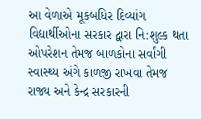આ વેળાએ મૂકબધિર દિવ્યાંગ વિદ્યાર્થીઓના સરકાર દ્વારા નિ:શુલ્ક થતા ઓપરેશન તેમજ બાળકોના સર્વાંગી સ્વાસ્થ્ય અંગે કાળજી રાખવા તેમજ રાજ્ય અને કેન્દ્ર સરકારની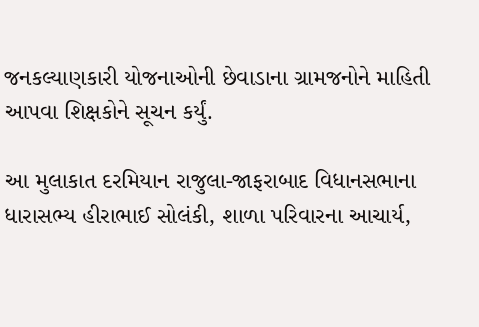જનકલ્યાણકારી યોજનાઓની છેવાડાના ગ્રામજનોને માહિતી આપવા શિક્ષકોને સૂચન કર્યું.

આ મુલાકાત દરમિયાન રાજુલા-જાફરાબાદ વિધાનસભાના ધારાસભ્ય હીરાભાઈ સોલંકી, શાળા પરિવારના આચાર્ય,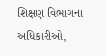શિક્ષણ વિભાગના અધિકારીઓ,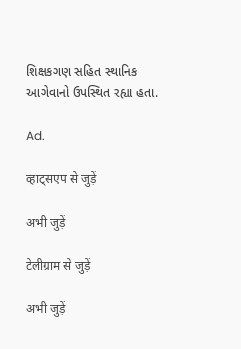શિક્ષકગણ સહિત સ્થાનિક આગેવાનો ઉપસ્થિત રહ્યા હતા.

Ad.

व्हाट्सएप से जुड़ें

अभी जुड़ें

टेलीग्राम से जुड़ें

अभी जुड़ें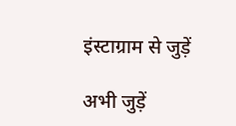इंस्टाग्राम से जुड़ें

अभी जुड़ें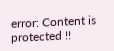error: Content is protected !!